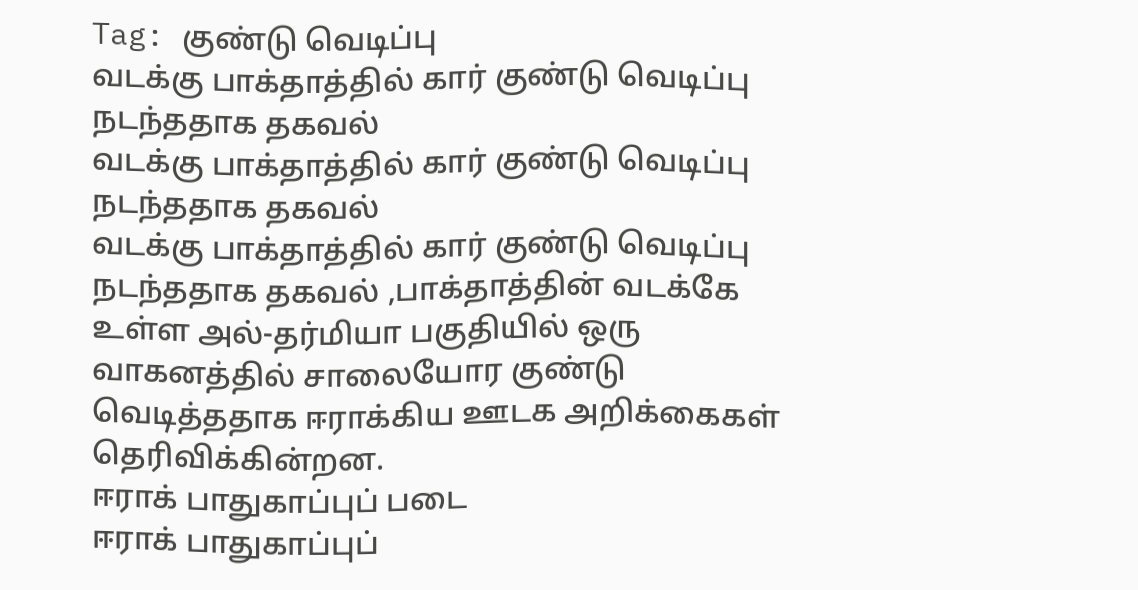Tag: குண்டு வெடிப்பு
வடக்கு பாக்தாத்தில் கார் குண்டு வெடிப்பு நடந்ததாக தகவல்
வடக்கு பாக்தாத்தில் கார் குண்டு வெடிப்பு நடந்ததாக தகவல்
வடக்கு பாக்தாத்தில் கார் குண்டு வெடிப்பு நடந்ததாக தகவல் ,பாக்தாத்தின் வடக்கே உள்ள அல்-தர்மியா பகுதியில் ஒரு வாகனத்தில் சாலையோர குண்டு வெடித்ததாக ஈராக்கிய ஊடக அறிக்கைகள் தெரிவிக்கின்றன.
ஈராக் பாதுகாப்புப் படை
ஈராக் பாதுகாப்புப்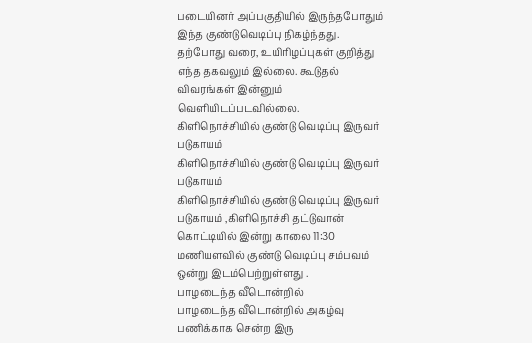படையினர் அப்பகுதியில் இருந்தபோதும் இந்த குண்டுவெடிப்பு நிகழ்ந்தது.
தற்போது வரை, உயிரிழப்புகள் குறித்து எந்த தகவலும் இல்லை. கூடுதல் விவரங்கள் இன்னும் வெளியிடப்படவில்லை.
கிளிநொச்சியில் குண்டு வெடிப்பு இருவர் படுகாயம்
கிளிநொச்சியில் குண்டு வெடிப்பு இருவர் படுகாயம்
கிளிநொச்சியில் குண்டு வெடிப்பு இருவர் படுகாயம் ,கிளிநொச்சி தட்டுவான் கொட்டியில் இன்று காலை 11:30 மணியளவில் குண்டு வெடிப்பு சம்பவம் ஒன்று இடம்பெற்றுள்ளது .
பாழடைந்த வீடொன்றில்
பாழடைந்த வீடொன்றில் அகழ்வு பணிக்காக சென்ற இரு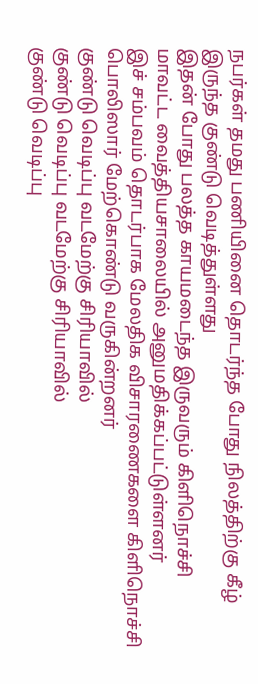நபர்கள் தமது பணியினை தொடர்ந்த போது நிலத்திற்கு கீழ் இருந்த குண்டு வெடித்துள்ளது
இதன் போது பலத்த காயமடைந்த இருவரும் கிளிநொச்சி மாவட்ட வைத்தியசாலையில் அனுமதிக்கப்பட்டுள்ளனர்
இச் சம்பவம் தொடர்பாக மேலதிக விசாரணைகளை கிளிநொச்சி பொலிஸார் மேற்கொண்டு வருகின்றனர்
குண்டு வெடிப்பு வடமேற்கு சிரியாவில்
குண்டு வெடிப்பு வடமேற்கு சிரியாவில்
குண்டு வெடிப்பு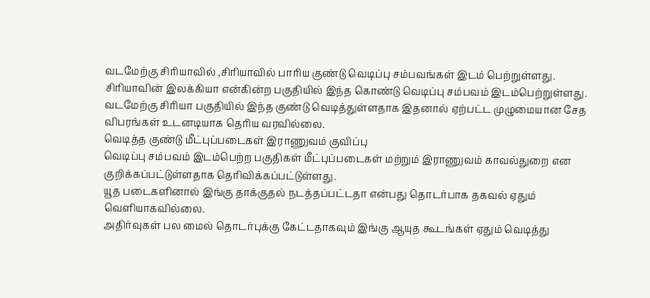வடமேற்கு சிரியாவில் ,சிரியாவில் பாரிய குண்டு வெடிப்பு சம்பவங்கள் இடம் பெற்றுள்ளது.
சிரியாவின் இலக்கியா என்கின்ற பகுதியில் இந்த கொண்டு வெடிப்பு சம்பவம் இடம்பெற்றுள்ளது.
வடமேற்கு சிரியா பகுதியில் இந்த குண்டு வெடித்துள்ளதாக இதனால் ஏற்பட்ட முழுமையான சேத விபரங்கள் உடனடியாக தெரிய வரவில்லை.
வெடித்த குண்டு மீட்புப்படைகள் இராணுவம் குவிப்பு
வெடிப்பு சம்பவம் இடம்பெற்ற பகுதிகள் மீட்புப்படைகள் மற்றும் இராணுவம் காவல்துறை என குறிக்கப்பட்டுள்ளதாக தெரிவிக்கப்பட்டுள்ளது.
யூத படைகளினால் இங்கு தாக்குதல் நடத்தப்பட்டதா என்பது தொடர்பாக தகவல் ஏதும் வெளியாகவில்லை.
அதிர்வுகள் பல மைல் தொடர்புக்கு கேட்டதாகவும் இங்கு ஆயுத கூடங்கள் ஏதும் வெடித்து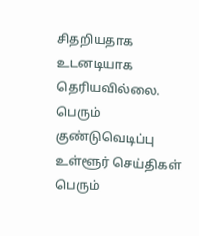சிதறியதாக உடனடியாக தெரியவில்லை.
பெரும் குண்டுவெடிப்பு
உள்ளூர் செய்திகள் பெரும்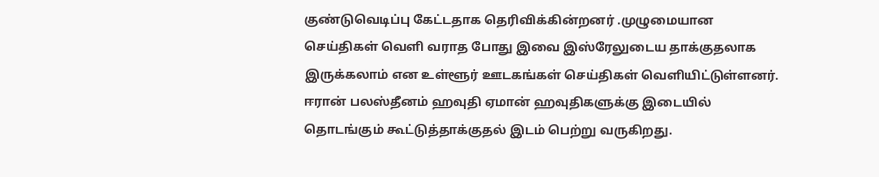குண்டுவெடிப்பு கேட்டதாக தெரிவிக்கின்றனர் .முழுமையான செய்திகள் வெளி வராத போது இவை இஸ்ரேலுடைய தாக்குதலாக இருக்கலாம் என உள்ளூர் ஊடகங்கள் செய்திகள் வெளியிட்டுள்ளனர்.
ஈரான் பலஸ்தீனம் ஹவுதி ஏமான் ஹவுதிகளுக்கு இடையில் தொடங்கும் கூட்டுத்தாக்குதல் இடம் பெற்று வருகிறது.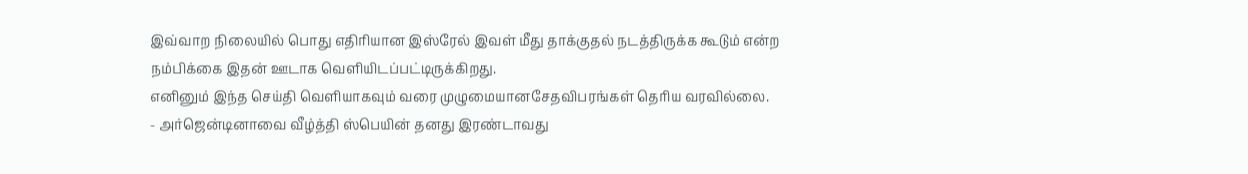இவ்வாற நிலையில் பொது எதிரியான இஸ்ரேல் இவள் மீது தாக்குதல் நடத்திருக்க கூடும் என்ற நம்பிக்கை இதன் ஊடாக வெளியிடப்பட்டிருக்கிறது.
எனினும் இந்த செய்தி வெளியாகவும் வரை முழுமையானசேதவிபரங்கள் தெரிய வரவில்லை.
- அர்ஜென்டினாவை வீழ்த்தி ஸ்பெயின் தனது இரண்டாவது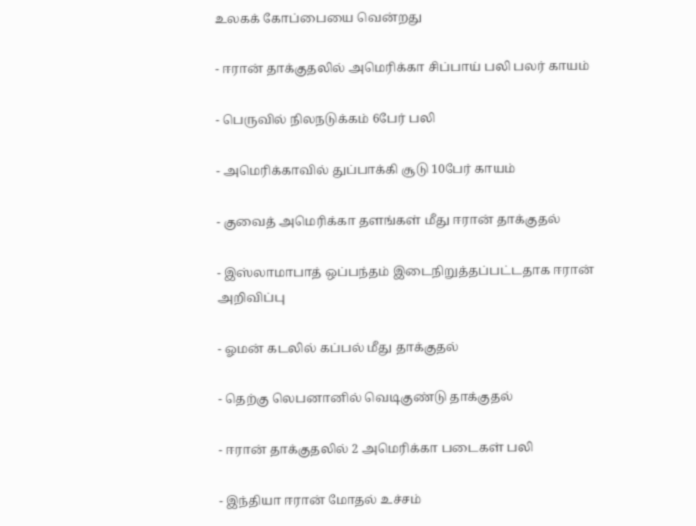உலகக் கோப்பையை வென்றது

- ஈரான் தாக்குதலில் அமெரிக்கா சிப்பாய் பலி பலர் காயம்

- பெருவில் நிலநடுக்கம் 6பேர் பலி

- அமெரிக்காவில் துப்பாக்கி சூடு 10பேர் காயம்

- குவைத் அமெரிக்கா தளங்கள் மீது ஈரான் தாக்குதல்

- இஸ்லாமாபாத் ஒப்பந்தம் இடைநிறுத்தப்பட்டதாக ஈரான் அறிவிப்பு

- ஓமன் கடலில் கப்பல் மீது தாக்குதல்

- தெற்கு லெபனானில் வெடிகுண்டு தாக்குதல்

- ஈரான் தாக்குதலில் 2 அமெரிக்கா படைகள் பலி

- இந்தியா ஈரான் மோதல் உச்சம்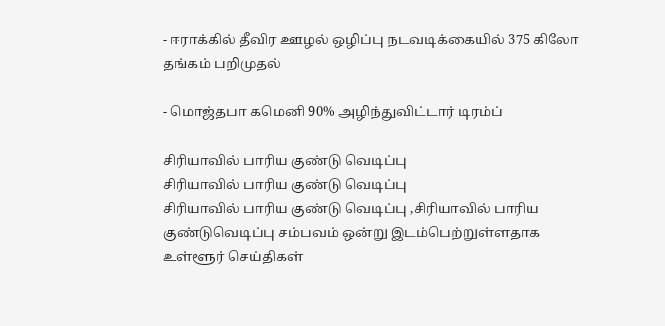- ஈராக்கில் தீவிர ஊழல் ஒழிப்பு நடவடிக்கையில் 375 கிலோ தங்கம் பறிமுதல்

- மொஜ்தபா கமெனி 90% அழிந்துவிட்டார் டிரம்ப்

சிரியாவில் பாரிய குண்டு வெடிப்பு
சிரியாவில் பாரிய குண்டு வெடிப்பு
சிரியாவில் பாரிய குண்டு வெடிப்பு ,சிரியாவில் பாரிய குண்டுவெடிப்பு சம்பவம் ஒன்று இடம்பெற்றுள்ளதாக உள்ளூர் செய்திகள்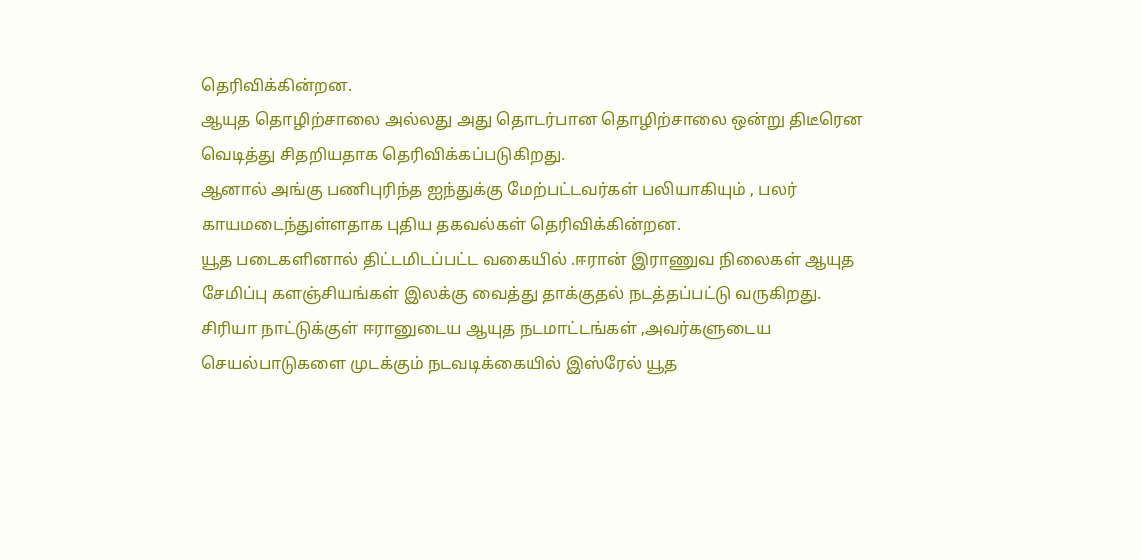தெரிவிக்கின்றன.
ஆயுத தொழிற்சாலை அல்லது அது தொடர்பான தொழிற்சாலை ஒன்று திடீரென வெடித்து சிதறியதாக தெரிவிக்கப்படுகிறது.
ஆனால் அங்கு பணிபுரிந்த ஐந்துக்கு மேற்பட்டவர்கள் பலியாகியும் , பலர் காயமடைந்துள்ளதாக புதிய தகவல்கள் தெரிவிக்கின்றன.
யூத படைகளினால் திட்டமிடப்பட்ட வகையில் .ஈரான் இராணுவ நிலைகள் ஆயுத சேமிப்பு களஞ்சியங்கள் இலக்கு வைத்து தாக்குதல் நடத்தப்பட்டு வருகிறது.
சிரியா நாட்டுக்குள் ஈரானுடைய ஆயுத நடமாட்டங்கள் ,அவர்களுடைய செயல்பாடுகளை முடக்கும் நடவடிக்கையில் இஸ்ரேல் யூத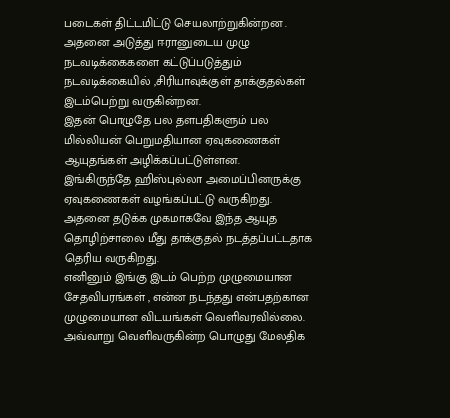படைகள் திட்டமிட்டு செயலாற்றுகின்றன .
அதனை அடுத்து ஈரானுடைய முழு நடவடிக்கைகளை கட்டுப்படுத்தும் நடவடிக்கையில் ,சிரியாவுக்குள் தாக்குதல்கள் இடம்பெற்று வருகின்றன.
இதன் பொழுதே பல தளபதிகளும் பல மில்லியன் பெறுமதியான ஏவுகணைகள் ஆயுதங்கள் அழிக்கப்பட்டுள்ளன.
இங்கிருந்தே ஹிஸ்புல்லா அமைப்பினருக்கு ஏவுகணைகள் வழங்கப்பட்டு வருகிறது.
அதனை தடுக்க முகமாகவே இந்த ஆயுத தொழிற்சாலை மீது தாக்குதல் நடத்தப்பட்டதாக தெரிய வருகிறது.
எனினும் இங்கு இடம் பெற்ற முழுமையான சேதவிபரங்கள் , என்ன நடந்தது என்பதற்கான முழுமையான விடயங்கள் வெளிவரவில்லை.
அவ்வாறு வெளிவருகின்ற பொழுது மேலதிக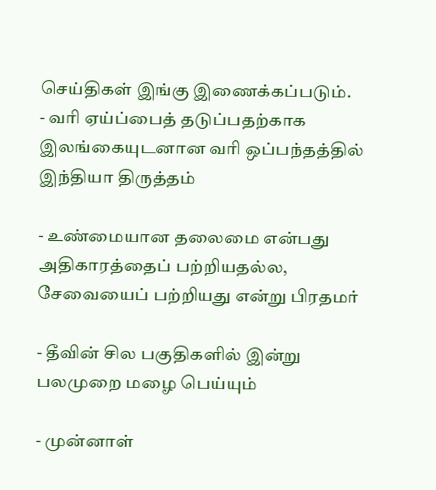செய்திகள் இங்கு இணைக்கப்படும்.
- வரி ஏய்ப்பைத் தடுப்பதற்காக இலங்கையுடனான வரி ஒப்பந்தத்தில் இந்தியா திருத்தம்

- உண்மையான தலைமை என்பது அதிகாரத்தைப் பற்றியதல்ல, சேவையைப் பற்றியது என்று பிரதமர்

- தீவின் சில பகுதிகளில் இன்று பலமுறை மழை பெய்யும்

- முன்னாள்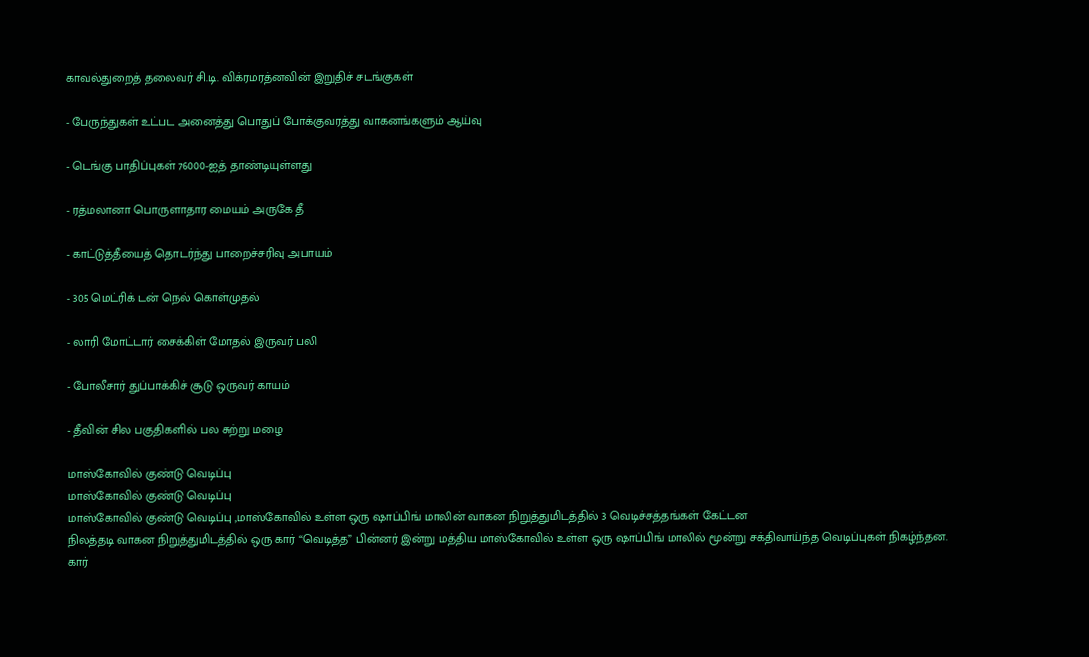காவல்துறைத் தலைவர் சி.டி. விக்ரமரத்னவின் இறுதிச் சடங்குகள்

- பேருந்துகள் உட்பட அனைத்து பொதுப் போக்குவரத்து வாகனங்களும் ஆய்வு

- டெங்கு பாதிப்புகள் 76000-ஐத் தாண்டியுள்ளது

- ரத்மலானா பொருளாதார மையம் அருகே தீ

- காட்டுத்தீயைத் தொடர்ந்து பாறைச்சரிவு அபாயம்

- 305 மெட்ரிக் டன் நெல் கொள்முதல்

- லாரி மோட்டார் சைக்கிள் மோதல் இருவர் பலி

- போலீசார் துப்பாக்கிச் சூடு ஒருவர் காயம்

- தீவின் சில பகுதிகளில் பல சுற்று மழை

மாஸ்கோவில் குண்டு வெடிப்பு
மாஸ்கோவில் குண்டு வெடிப்பு
மாஸ்கோவில் குண்டு வெடிப்பு ,மாஸ்கோவில் உள்ள ஒரு ஷாப்பிங் மாலின் வாகன நிறுத்துமிடத்தில் 3 வெடிச்சத்தங்கள் கேட்டன
நிலத்தடி வாகன நிறுத்துமிடத்தில் ஒரு கார் “வெடித்த” பின்னர் இன்று மத்திய மாஸ்கோவில் உள்ள ஒரு ஷாப்பிங் மாலில் மூன்று சக்திவாய்ந்த வெடிப்புகள் நிகழ்ந்தன.
கார்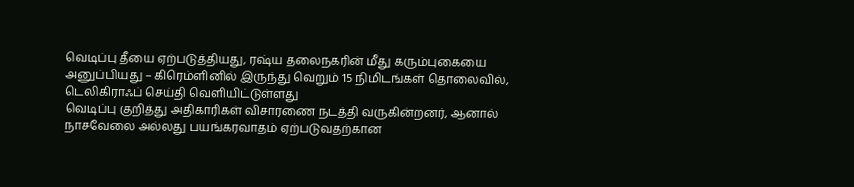வெடிப்பு தீயை ஏற்படுத்தியது, ரஷ்ய தலைநகரின் மீது கரும்புகையை அனுப்பியது – கிரெம்ளினில் இருந்து வெறும் 15 நிமிடங்கள் தொலைவில், டெலிகிராஃப் செய்தி வெளியிட்டுள்ளது
வெடிப்பு குறித்து அதிகாரிகள் விசாரணை நடத்தி வருகின்றனர், ஆனால் நாசவேலை அல்லது பயங்கரவாதம் ஏற்படுவதற்கான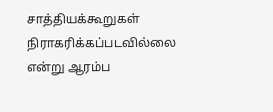சாத்தியக்கூறுகள் நிராகரிக்கப்படவில்லை என்று ஆரம்ப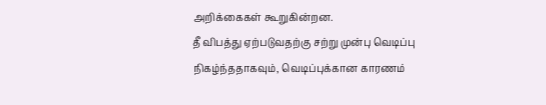அறிக்கைகள் கூறுகின்றன.
தீ விபத்து ஏற்படுவதற்கு சற்று முன்பு வெடிப்பு நிகழ்ந்ததாகவும், வெடிப்புக்கான காரணம்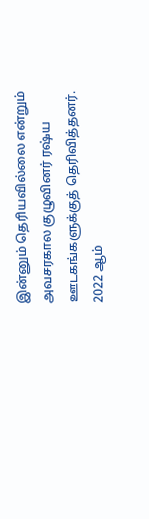இன்னும் தெரியவில்லை என்றும் அவசரகால குழுவினர் ரஷ்ய ஊடகங்களுக்குத் தெரிவித்தனர்.
2022 ஆம்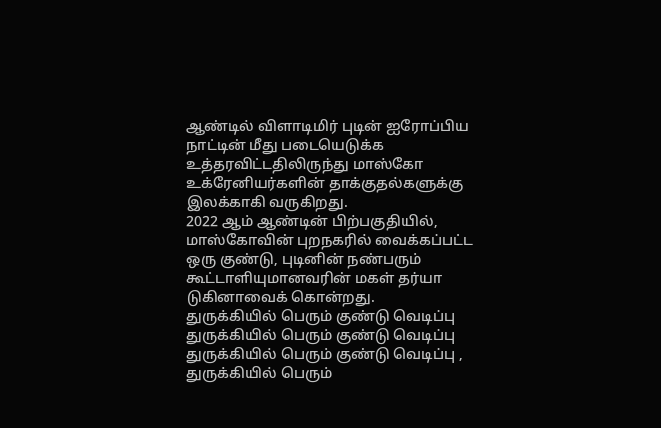ஆண்டில் விளாடிமிர் புடின் ஐரோப்பிய நாட்டின் மீது படையெடுக்க உத்தரவிட்டதிலிருந்து மாஸ்கோ உக்ரேனியர்களின் தாக்குதல்களுக்கு இலக்காகி வருகிறது.
2022 ஆம் ஆண்டின் பிற்பகுதியில், மாஸ்கோவின் புறநகரில் வைக்கப்பட்ட ஒரு குண்டு, புடினின் நண்பரும் கூட்டாளியுமானவரின் மகள் தர்யா டுகினாவைக் கொன்றது.
துருக்கியில் பெரும் குண்டு வெடிப்பு
துருக்கியில் பெரும் குண்டு வெடிப்பு
துருக்கியில் பெரும் குண்டு வெடிப்பு , துருக்கியில் பெரும்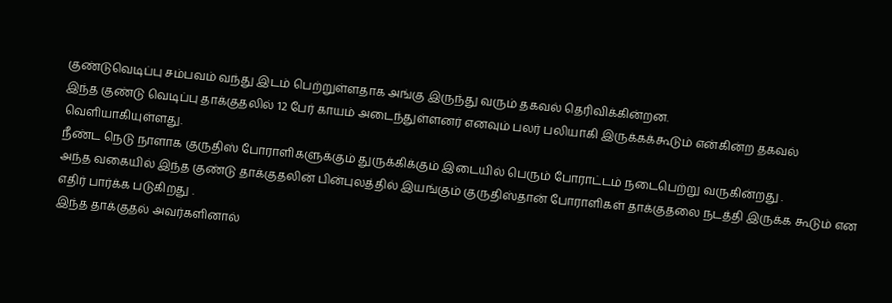குண்டுவெடிப்பு சம்பவம் வந்து இடம் பெற்றுள்ளதாக அங்கு இருந்து வரும் தகவல் தெரிவிக்கின்றன.
இந்த குண்டு வெடிப்பு தாக்குதலில் 12 பேர் காயம் அடைந்துள்ளனர் எனவும் பலர் பலியாகி இருக்கக்கூடும் என்கின்ற தகவல் வெளியாகியுள்ளது.
நீண்ட நெடு நாளாக குருதிஸ் போராளிகளுக்கும் துருக்கிக்கும் இடையில் பெரும் போராட்டம் நடைபெற்று வருகின்றது .
அந்த வகையில் இந்த குண்டு தாக்குதலின் பின்புலத்தில் இயங்கும் குருதிஸ்தான் போராளிகள் தாக்குதலை நடத்தி இருக்க கூடும் என எதிர் பார்க்க படுகிறது .
இந்த தாக்குதல் அவர்களினால்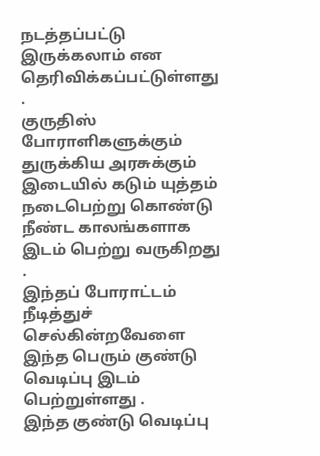நடத்தப்பட்டு இருக்கலாம் என தெரிவிக்கப்பட்டுள்ளது .
குருதிஸ் போராளிகளுக்கும் துருக்கிய அரசுக்கும் இடையில் கடும் யுத்தம் நடைபெற்று கொண்டு நீண்ட காலங்களாக இடம் பெற்று வருகிறது .
இந்தப் போராட்டம் நீடித்துச் செல்கின்றவேளை இந்த பெரும் குண்டு வெடிப்பு இடம் பெற்றுள்ளது .
இந்த குண்டு வெடிப்பு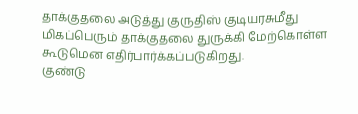தாக்குதலை அடுத்து குருதிஸ் குடியரசுமீது மிகப்பெரும் தாக்குதலை துருக்கி மேற்கொள்ள கூடுமென எதிர்பார்க்கப்படுகிறது.
குண்டு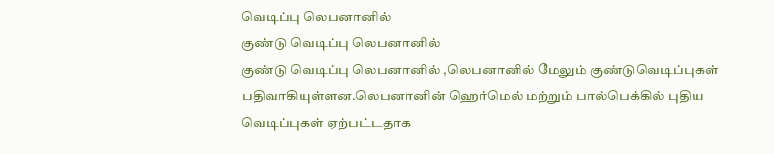வெடிப்பு லெபனானில்
குண்டு வெடிப்பு லெபனானில்
குண்டு வெடிப்பு லெபனானில் ,லெபனானில் மேலும் குண்டுவெடிப்புகள் பதிவாகியுள்ளன.லெபனானின் ஹெர்மெல் மற்றும் பால்பெக்கில் புதிய வெடிப்புகள் ஏற்பட்டதாக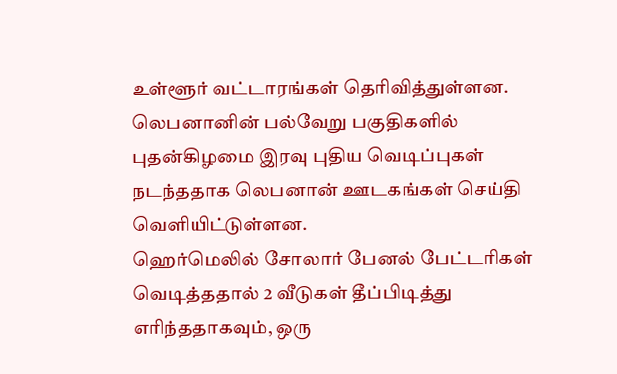உள்ளூர் வட்டாரங்கள் தெரிவித்துள்ளன.
லெபனானின் பல்வேறு பகுதிகளில் புதன்கிழமை இரவு புதிய வெடிப்புகள் நடந்ததாக லெபனான் ஊடகங்கள் செய்தி வெளியிட்டுள்ளன.
ஹெர்மெலில் சோலார் பேனல் பேட்டரிகள் வெடித்ததால் 2 வீடுகள் தீப்பிடித்து எரிந்ததாகவும், ஒரு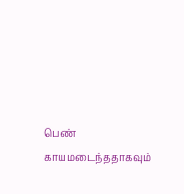பெண் காயமடைந்ததாகவும்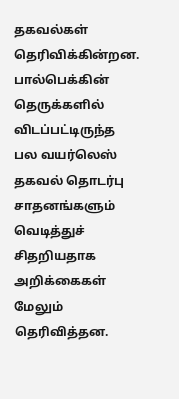தகவல்கள் தெரிவிக்கின்றன.
பால்பெக்கின் தெருக்களில் விடப்பட்டிருந்த பல வயர்லெஸ் தகவல் தொடர்பு சாதனங்களும் வெடித்துச் சிதறியதாக அறிக்கைகள் மேலும் தெரிவித்தன.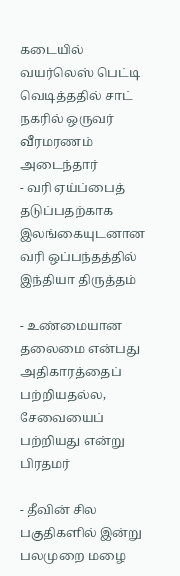கடையில் வயர்லெஸ் பெட்டி வெடித்ததில் சாட் நகரில் ஒருவர் வீரமரணம் அடைந்தார்
- வரி ஏய்ப்பைத் தடுப்பதற்காக இலங்கையுடனான வரி ஒப்பந்தத்தில் இந்தியா திருத்தம்

- உண்மையான தலைமை என்பது அதிகாரத்தைப் பற்றியதல்ல, சேவையைப் பற்றியது என்று பிரதமர்

- தீவின் சில பகுதிகளில் இன்று பலமுறை மழை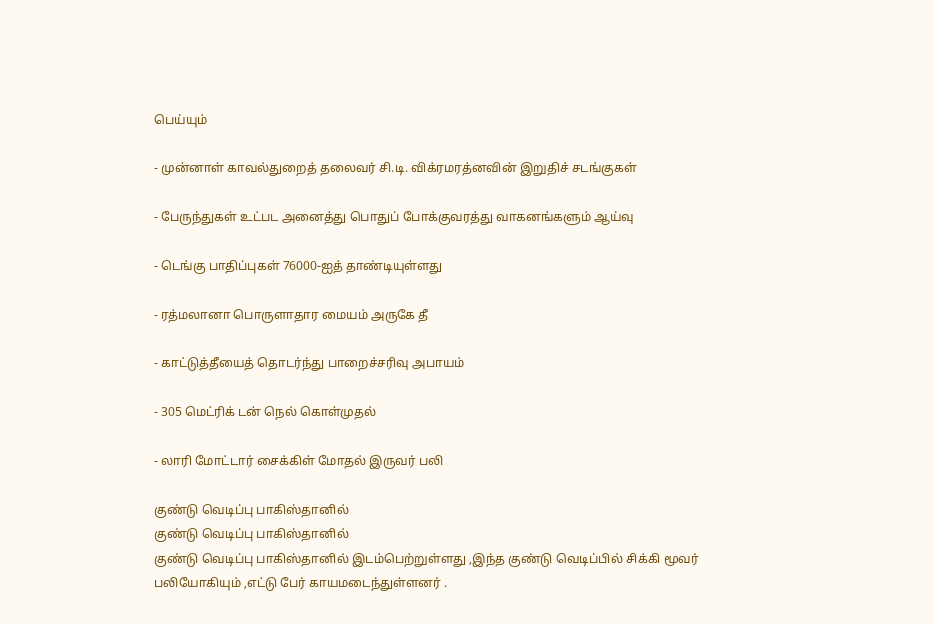பெய்யும்

- முன்னாள் காவல்துறைத் தலைவர் சி.டி. விக்ரமரத்னவின் இறுதிச் சடங்குகள்

- பேருந்துகள் உட்பட அனைத்து பொதுப் போக்குவரத்து வாகனங்களும் ஆய்வு

- டெங்கு பாதிப்புகள் 76000-ஐத் தாண்டியுள்ளது

- ரத்மலானா பொருளாதார மையம் அருகே தீ

- காட்டுத்தீயைத் தொடர்ந்து பாறைச்சரிவு அபாயம்

- 305 மெட்ரிக் டன் நெல் கொள்முதல்

- லாரி மோட்டார் சைக்கிள் மோதல் இருவர் பலி

குண்டு வெடிப்பு பாகிஸ்தானில்
குண்டு வெடிப்பு பாகிஸ்தானில்
குண்டு வெடிப்பு பாகிஸ்தானில் இடம்பெற்றுள்ளது ,இந்த குண்டு வெடிப்பில் சிக்கி மூவர் பலியோகியும் ,எட்டு பேர் காயமடைந்துள்ளனர் .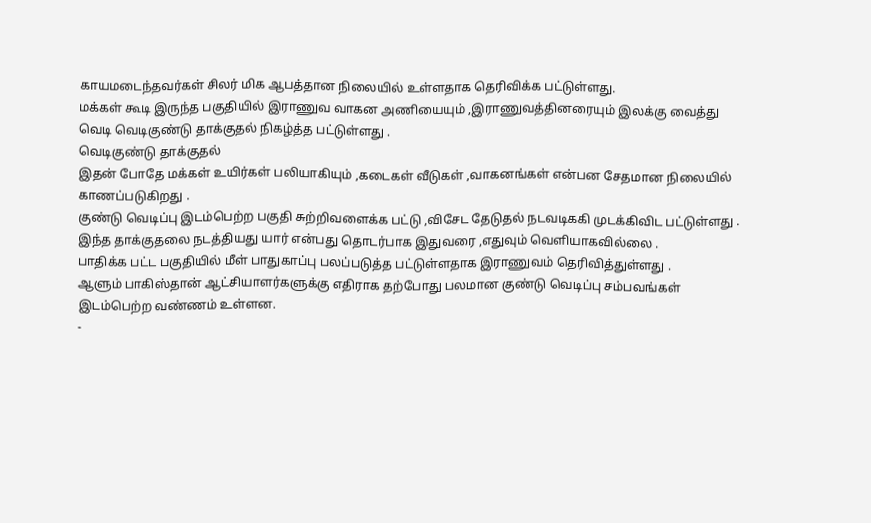காயமடைந்தவர்கள் சிலர் மிக ஆபத்தான நிலையில் உள்ளதாக தெரிவிக்க பட்டுள்ளது.
மக்கள் கூடி இருந்த பகுதியில் இராணுவ வாகன அணியையும் ,இராணுவத்தினரையும் இலக்கு வைத்து வெடி வெடிகுண்டு தாக்குதல் நிகழ்த்த பட்டுள்ளது .
வெடிகுண்டு தாக்குதல்
இதன் போதே மக்கள் உயிர்கள் பலியாகியும் ,கடைகள் வீடுகள் ,வாகனங்கள் என்பன சேதமான நிலையில் காணப்படுகிறது .
குண்டு வெடிப்பு இடம்பெற்ற பகுதி சுற்றிவளைக்க பட்டு ,விசேட தேடுதல் நடவடிககி முடக்கிவிட பட்டுள்ளது .
இந்த தாக்குதலை நடத்தியது யார் என்பது தொடர்பாக இதுவரை ,எதுவும் வெளியாகவில்லை .
பாதிக்க பட்ட பகுதியில் மீள் பாதுகாப்பு பலப்படுத்த பட்டுள்ளதாக இராணுவம் தெரிவித்துள்ளது .
ஆளும் பாகிஸ்தான் ஆட்சியாளர்களுக்கு எதிராக தற்போது பலமான குண்டு வெடிப்பு சம்பவங்கள் இடம்பெற்ற வண்ணம் உள்ளன.
-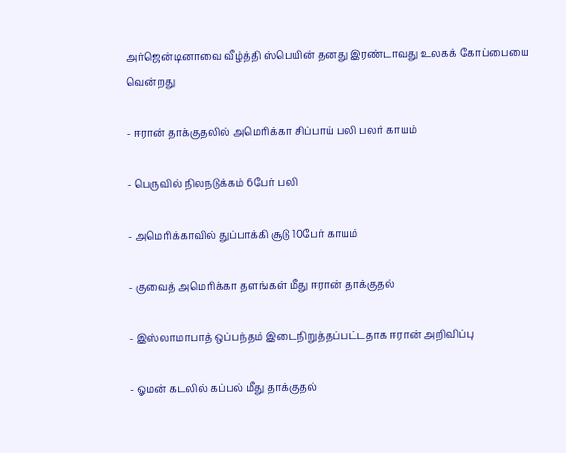அர்ஜென்டினாவை வீழ்த்தி ஸ்பெயின் தனது இரண்டாவது உலகக் கோப்பையை வென்றது

- ஈரான் தாக்குதலில் அமெரிக்கா சிப்பாய் பலி பலர் காயம்

- பெருவில் நிலநடுக்கம் 6பேர் பலி

- அமெரிக்காவில் துப்பாக்கி சூடு 10பேர் காயம்

- குவைத் அமெரிக்கா தளங்கள் மீது ஈரான் தாக்குதல்

- இஸ்லாமாபாத் ஒப்பந்தம் இடைநிறுத்தப்பட்டதாக ஈரான் அறிவிப்பு

- ஓமன் கடலில் கப்பல் மீது தாக்குதல்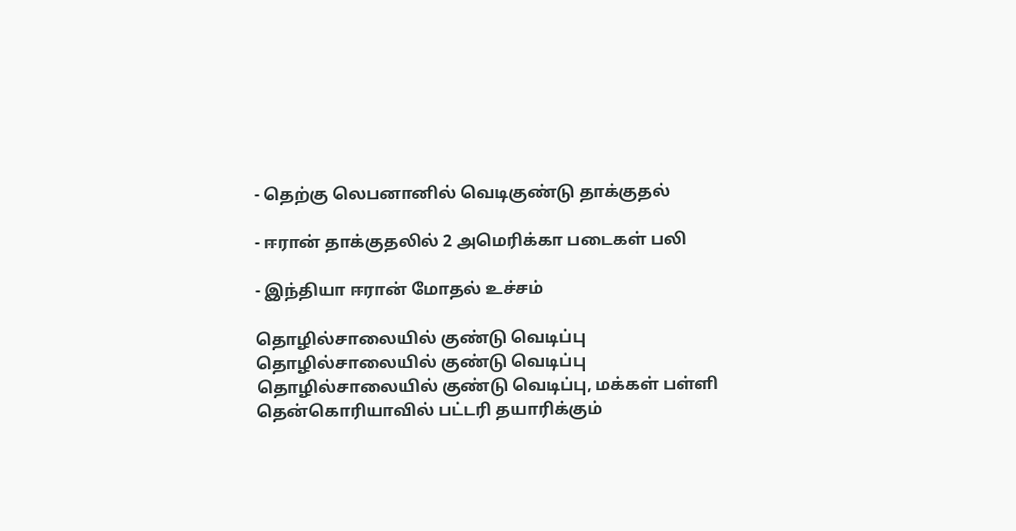- தெற்கு லெபனானில் வெடிகுண்டு தாக்குதல்

- ஈரான் தாக்குதலில் 2 அமெரிக்கா படைகள் பலி

- இந்தியா ஈரான் மோதல் உச்சம்

தொழில்சாலையில் குண்டு வெடிப்பு
தொழில்சாலையில் குண்டு வெடிப்பு
தொழில்சாலையில் குண்டு வெடிப்பு, மக்கள் பள்ளி தென்கொரியாவில் பட்டரி தயாரிக்கும்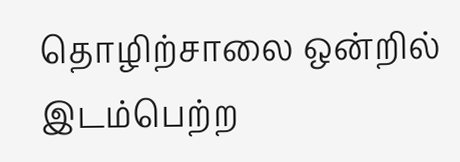தொழிற்சாலை ஒன்றில் இடம்பெற்ற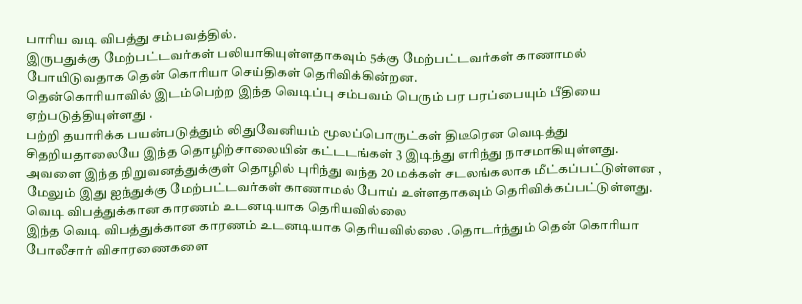பாரிய வடி விபத்து சம்பவத்தில்.
இருபதுக்கு மேற்பட்டவர்கள் பலியாகியுள்ளதாகவும் 5க்கு மேற்பட்டவர்கள் காணாமல் போயிடுவதாக தென் கொரியா செய்திகள் தெரிவிக்கின்றன.
தென்கொரியாவில் இடம்பெற்ற இந்த வெடிப்பு சம்பவம் பெரும் பர பரப்பையும் பீதியை ஏற்படுத்தியுள்ளது .
பற்றி தயாரிக்க பயன்படுத்தும் லிதுவேனியம் மூலப்பொருட்கள் திடீரென வெடித்து சிதறியதாலையே இந்த தொழிற்சாலையின் கட்டடங்கள் 3 இடிந்து எரிந்து நாசமாகியுள்ளது.
அவளை இந்த நிறுவனத்துக்குள் தொழில் புரிந்து வந்த 20 மக்கள் சடலங்கலாக மீட்கப்பட்டுள்ளன , மேலும் இது ஐந்துக்கு மேற்பட்டவர்கள் காணாமல் போய் உள்ளதாகவும் தெரிவிக்கப்பட்டுள்ளது.
வெடி விபத்துக்கான காரணம் உடனடியாக தெரியவில்லை
இந்த வெடி விபத்துக்கான காரணம் உடனடியாக தெரியவில்லை .தொடர்ந்தும் தென் கொரியா போலீசார் விசாரணைகளை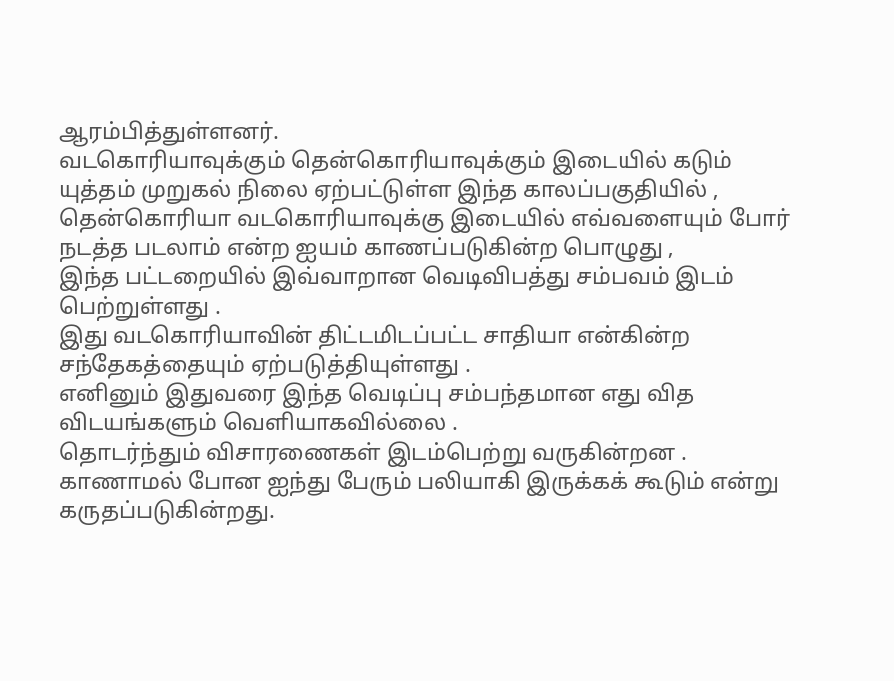ஆரம்பித்துள்ளனர்.
வடகொரியாவுக்கும் தென்கொரியாவுக்கும் இடையில் கடும் யுத்தம் முறுகல் நிலை ஏற்பட்டுள்ள இந்த காலப்பகுதியில் ,
தென்கொரியா வடகொரியாவுக்கு இடையில் எவ்வளையும் போர் நடத்த படலாம் என்ற ஐயம் காணப்படுகின்ற பொழுது ,
இந்த பட்டறையில் இவ்வாறான வெடிவிபத்து சம்பவம் இடம் பெற்றுள்ளது .
இது வடகொரியாவின் திட்டமிடப்பட்ட சாதியா என்கின்ற சந்தேகத்தையும் ஏற்படுத்தியுள்ளது .
எனினும் இதுவரை இந்த வெடிப்பு சம்பந்தமான எது வித விடயங்களும் வெளியாகவில்லை .
தொடர்ந்தும் விசாரணைகள் இடம்பெற்று வருகின்றன . காணாமல் போன ஐந்து பேரும் பலியாகி இருக்கக் கூடும் என்று கருதப்படுகின்றது.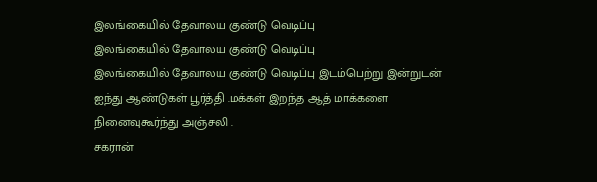இலங்கையில் தேவாலய குண்டு வெடிப்பு
இலங்கையில் தேவாலய குண்டு வெடிப்பு
இலங்கையில் தேவாலய குண்டு வெடிப்பு இடம்பெற்று இன்றுடன் ஐந்து ஆண்டுகள் பூர்த்தி .மக்கள் இறந்த ஆத் மாக்களை நினைவுகூர்ந்து அஞ்சலி .
சகரான்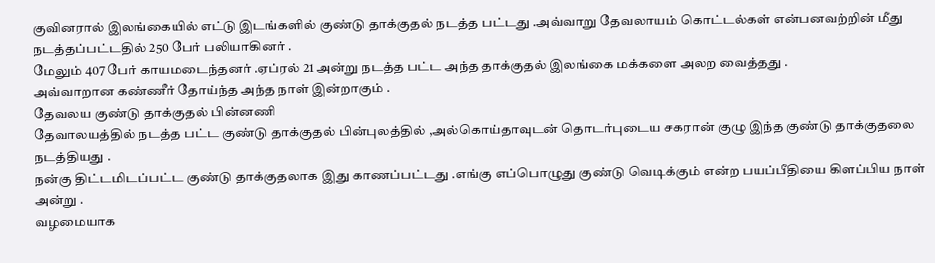குவினரால் இலங்கையில் எட்டு இடங்களில் குண்டு தாக்குதல் நடத்த பட்டது .அவ்வாறு தேவலாயம் கொட்டல்கள் என்பனவற்றின் மீது நடத்தப்பட்டதில் 250 பேர் பலியாகினர் .
மேலும் 407 பேர் காயமடைந்தனர் .ஏப்ரல் 21 அன்று நடத்த பட்ட அந்த தாக்குதல் இலங்கை மக்களை அலற வைத்தது .
அவ்வாறான கண்ணீர் தோய்ந்த அந்த நாள் இன்றாகும் .
தேவலய குண்டு தாக்குதல் பின்னணி
தேவாலயத்தில் நடத்த பட்ட குண்டு தாக்குதல் பின்புலத்தில் ,அல்கொய்தாவுடன் தொடர்புடைய சகரான் குழு இந்த குண்டு தாக்குதலை நடத்தியது .
நன்கு திட்டமிடப்பட்ட குண்டு தாக்குதலாக இது காணப்பட்டது .எங்கு எப்பொழுது குண்டு வெடிக்கும் என்ற பயப்பீதியை கிளப்பிய நாள் அன்று .
வழமையாக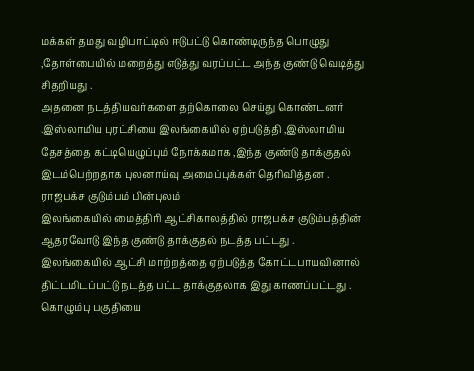மக்கள் தமது வழிபாட்டில் ஈடுபட்டு கொண்டிருந்த பொழுது ,தோள்பையில் மறைத்து எடுத்து வரப்பட்ட அந்த குண்டு வெடித்து சிதறியது .
அதனை நடத்தியவர்களை தற்கொலை செய்து கொண்டனர் .இஸ்லாமிய புரட்சியை இலங்கையில் ஏற்படுத்தி ,இஸ்லாமிய தேசத்தை கட்டியெழுப்பும் நோக்கமாக ,இந்த குண்டு தாக்குதல் இடம்பெற்றதாக புலனாய்வு அமைப்புக்கள் தெரிவித்தன .
ராஜபக்ச குடும்பம் பின்புலம்
இலங்கையில் மைத்திரி ஆட்சிகாலத்தில் ராஜபக்ச குடும்பத்தின் ஆதரவோடு இந்த குண்டு தாக்குதல் நடத்த பட்டது .
இலங்கையில் ஆட்சி மாற்றத்தை ஏற்படுத்த கோட்டபாயவினால் திட்டமிடப்பட்டு நடத்த பட்ட தாக்குதலாக இது காணப்பட்டது .
கொழும்பு பகுதியை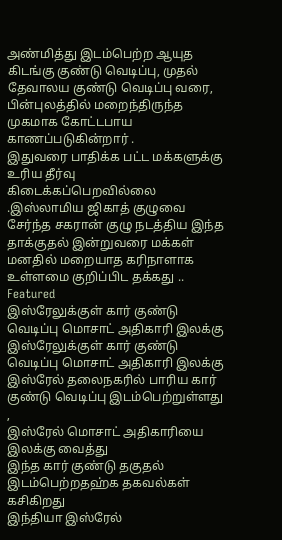அண்மித்து இடம்பெற்ற ஆயுத கிடங்கு குண்டு வெடிப்பு, முதல் தேவாலய குண்டு வெடிப்பு வரை, பின்புலத்தில் மறைந்திருந்த முகமாக கோட்டபாய காணப்படுகின்றார் .
இதுவரை பாதிக்க பட்ட மக்களுக்கு உரிய தீர்வு கிடைக்கப்பெறவில்லை .இஸ்லாமிய ஜிகாத் குழுவை சேர்ந்த சகரான் குழு நடத்திய இந்த தாக்குதல் இன்றுவரை மக்கள் மனதில் மறையாத கரிநாளாக உள்ளமை குறிப்பிட தக்கது ..
Featured
இஸ்ரேலுக்குள் கார் குண்டு வெடிப்பு மொசாட் அதிகாரி இலக்கு
இஸ்ரேலுக்குள் கார் குண்டு வெடிப்பு மொசாட் அதிகாரி இலக்கு
இஸ்ரேல் தலைநகரில் பாரிய கார் குண்டு வெடிப்பு இடம்பெற்றுள்ளது ,
இஸ்ரேல் மொசாட் அதிகாரியை இலக்கு வைத்து
இந்த கார் குண்டு தகுதல் இடம்பெற்றதஹ்க தகவல்கள் கசிகிறது
இந்தியா இஸ்ரேல்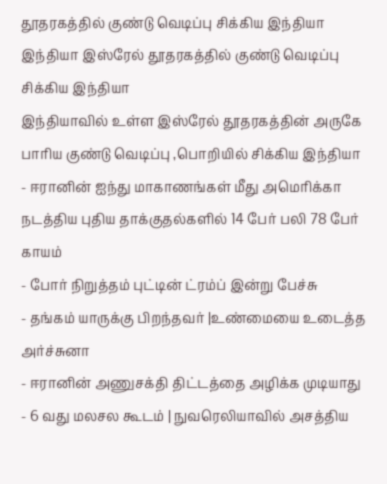தூதரகத்தில் குண்டு வெடிப்பு சிக்கிய இந்தியா
இந்தியா இஸ்ரேல் தூதரகத்தில் குண்டு வெடிப்பு சிக்கிய இந்தியா
இந்தியாவில் உள்ள இஸ்ரேல் தூதரகத்தின் அருகே
பாரிய குண்டு வெடிப்பு ,பொறியில் சிக்கிய இந்தியா
- ஈரானின் ஐந்து மாகாணங்கள் மீது அமெரிக்கா நடத்திய புதிய தாக்குதல்களில் 14 பேர் பலி 78 பேர் காயம்
- போர் நிறுத்தம் புட்டின் ட்ரம்ப் இன்று பேச்சு
- தங்கம் யாருக்கு பிறந்தவர் |உண்மையை உடைத்த அர்ச்சுனா
- ஈரானின் அணுசக்தி திட்டத்தை அழிக்க முடியாது
- 6 வது மலசல கூடம் | நுவரெலியாவில் அசத்திய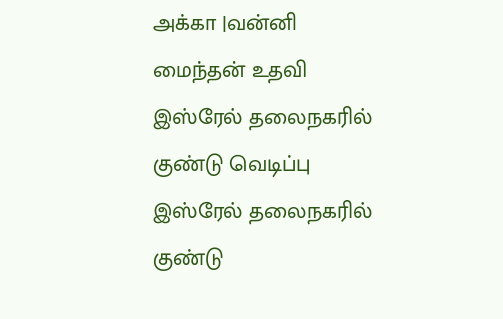அக்கா |வன்னி மைந்தன் உதவி
இஸ்ரேல் தலைநகரில் குண்டு வெடிப்பு
இஸ்ரேல் தலைநகரில் குண்டு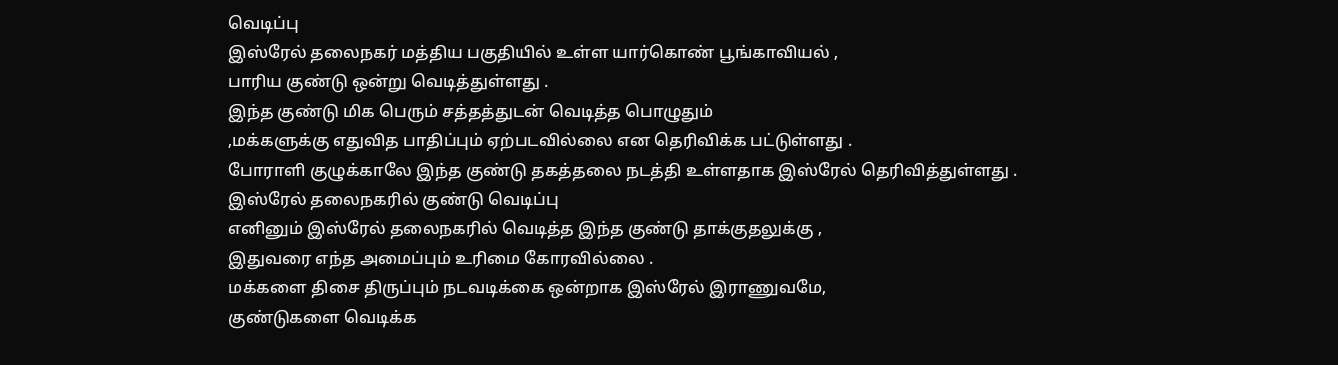வெடிப்பு
இஸ்ரேல் தலைநகர் மத்திய பகுதியில் உள்ள யார்கொண் பூங்காவியல் ,
பாரிய குண்டு ஒன்று வெடித்துள்ளது .
இந்த குண்டு மிக பெரும் சத்தத்துடன் வெடித்த பொழுதும்
,மக்களுக்கு எதுவித பாதிப்பும் ஏற்படவில்லை என தெரிவிக்க பட்டுள்ளது .
போராளி குழுக்காலே இந்த குண்டு தகத்தலை நடத்தி உள்ளதாக இஸ்ரேல் தெரிவித்துள்ளது .
இஸ்ரேல் தலைநகரில் குண்டு வெடிப்பு
எனினும் இஸ்ரேல் தலைநகரில் வெடித்த இந்த குண்டு தாக்குதலுக்கு ,
இதுவரை எந்த அமைப்பும் உரிமை கோரவில்லை .
மக்களை திசை திருப்பும் நடவடிக்கை ஒன்றாக இஸ்ரேல் இராணுவமே,
குண்டுகளை வெடிக்க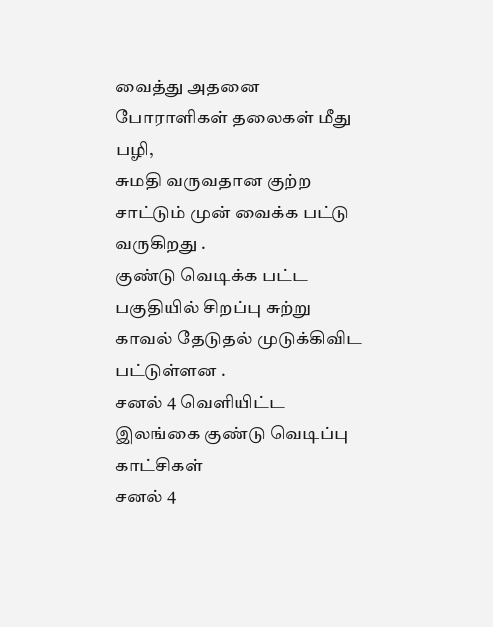வைத்து அதனை போராளிகள் தலைகள் மீது பழி,
சுமதி வருவதான குற்ற சாட்டும் முன் வைக்க பட்டு வருகிறது .
குண்டு வெடிக்க பட்ட பகுதியில் சிறப்பு சுற்று காவல் தேடுதல் முடுக்கிவிட பட்டுள்ளன .
சனல் 4 வெளியிட்ட இலங்கை குண்டு வெடிப்பு காட்சிகள்
சனல் 4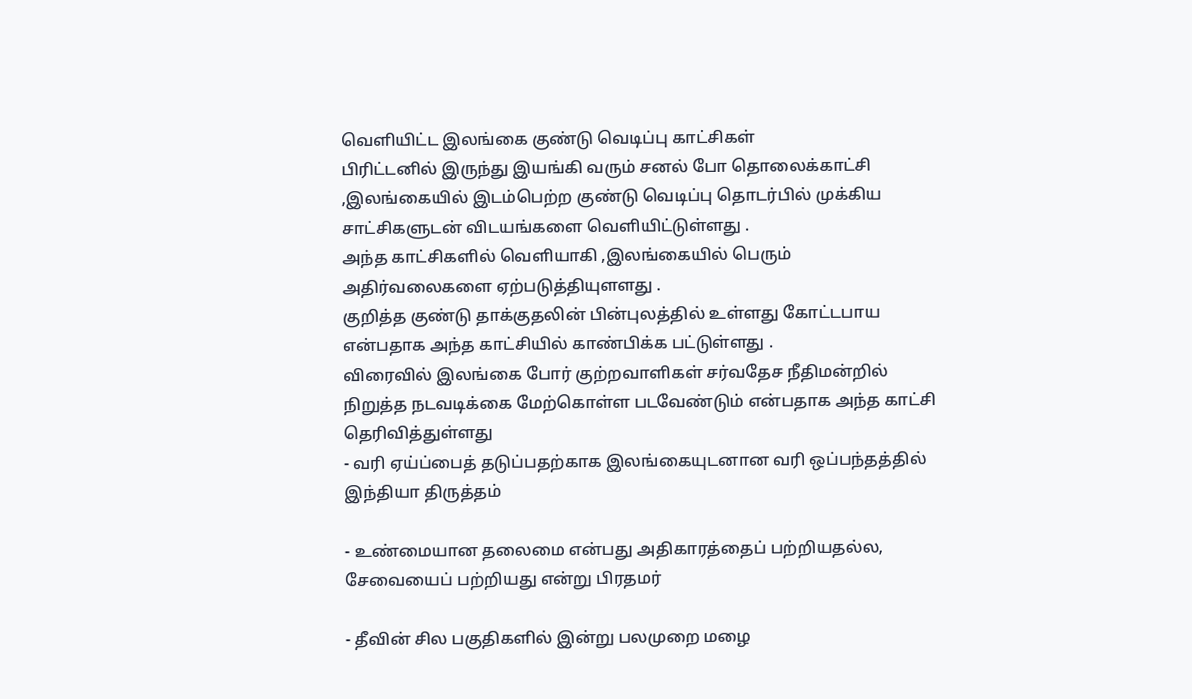வெளியிட்ட இலங்கை குண்டு வெடிப்பு காட்சிகள்
பிரிட்டனில் இருந்து இயங்கி வரும் சனல் போ தொலைக்காட்சி ,இலங்கையில் இடம்பெற்ற குண்டு வெடிப்பு தொடர்பில் முக்கிய சாட்சிகளுடன் விடயங்களை வெளியிட்டுள்ளது .
அந்த காட்சிகளில் வெளியாகி ,இலங்கையில் பெரும் அதிர்வலைகளை ஏற்படுத்தியுளளது .
குறித்த குண்டு தாக்குதலின் பின்புலத்தில் உள்ளது கோட்டபாய என்பதாக அந்த காட்சியில் காண்பிக்க பட்டுள்ளது .
விரைவில் இலங்கை போர் குற்றவாளிகள் சர்வதேச நீதிமன்றில் நிறுத்த நடவடிக்கை மேற்கொள்ள படவேண்டும் என்பதாக அந்த காட்சி தெரிவித்துள்ளது
- வரி ஏய்ப்பைத் தடுப்பதற்காக இலங்கையுடனான வரி ஒப்பந்தத்தில் இந்தியா திருத்தம்

- உண்மையான தலைமை என்பது அதிகாரத்தைப் பற்றியதல்ல, சேவையைப் பற்றியது என்று பிரதமர்

- தீவின் சில பகுதிகளில் இன்று பலமுறை மழை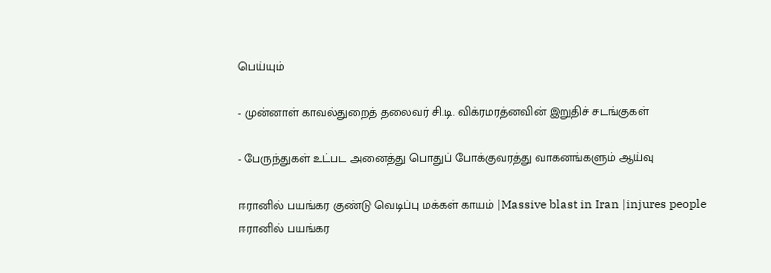பெய்யும்

- முன்னாள் காவல்துறைத் தலைவர் சி.டி. விக்ரமரத்னவின் இறுதிச் சடங்குகள்

- பேருந்துகள் உட்பட அனைத்து பொதுப் போக்குவரத்து வாகனங்களும் ஆய்வு

ஈரானில் பயங்கர குண்டு வெடிப்பு மக்கள் காயம் |Massive blast in Iran |injures people
ஈரானில் பயங்கர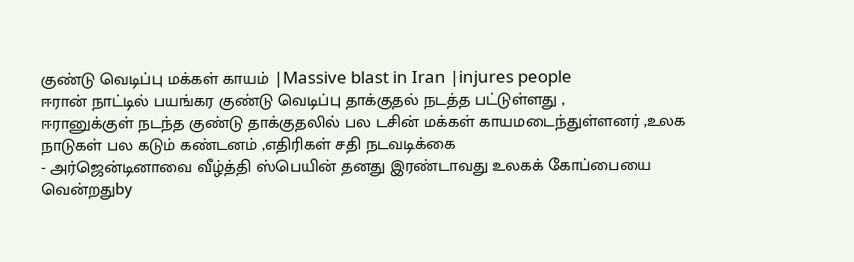குண்டு வெடிப்பு மக்கள் காயம் |Massive blast in Iran |injures people
ஈரான் நாட்டில் பயங்கர குண்டு வெடிப்பு தாக்குதல் நடத்த பட்டுள்ளது ,
ஈரானுக்குள் நடந்த குண்டு தாக்குதலில் பல டசின் மக்கள் காயமடைந்துள்ளனர் ,உலக நாடுகள் பல கடும் கண்டனம் ,எதிரிகள் சதி நடவடிக்கை
- அர்ஜென்டினாவை வீழ்த்தி ஸ்பெயின் தனது இரண்டாவது உலகக் கோப்பையை வென்றதுby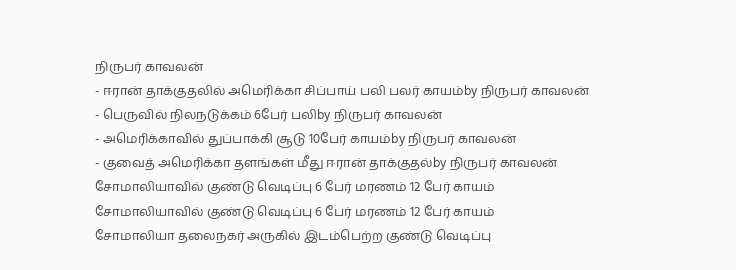நிருபர் காவலன்
- ஈரான் தாக்குதலில் அமெரிக்கா சிப்பாய் பலி பலர் காயம்by நிருபர் காவலன்
- பெருவில் நிலநடுக்கம் 6பேர் பலிby நிருபர் காவலன்
- அமெரிக்காவில் துப்பாக்கி சூடு 10பேர் காயம்by நிருபர் காவலன்
- குவைத் அமெரிக்கா தளங்கள் மீது ஈரான் தாக்குதல்by நிருபர் காவலன்
சோமாலியாவில் குண்டு வெடிப்பு 6 பேர் மரணம் 12 பேர் காயம்
சோமாலியாவில் குண்டு வெடிப்பு 6 பேர் மரணம் 12 பேர் காயம்
சோமாலியா தலைநகர் அருகில் இடம்பெற்ற குண்டு வெடிப்பு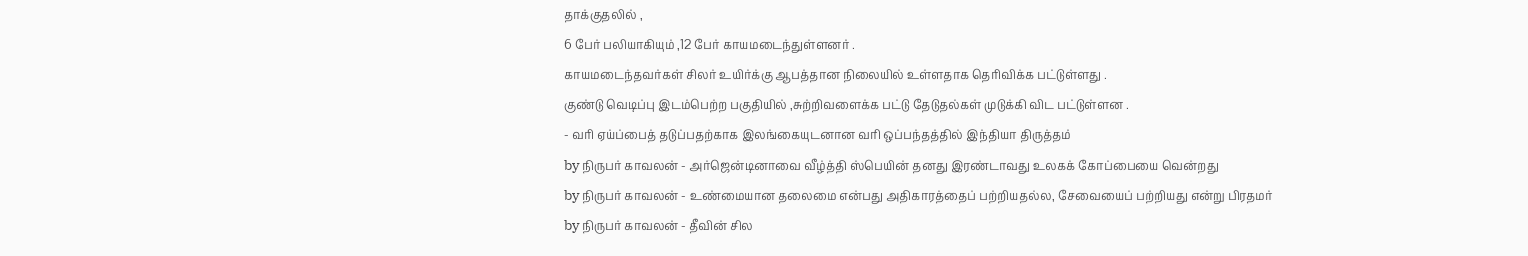தாக்குதலில் ,
6 பேர் பலியாகியும் ,12 பேர் காயமடைந்துள்ளனர் .
காயமடைந்தவர்கள் சிலர் உயிர்க்கு ஆபத்தான நிலையில் உள்ளதாக தெரிவிக்க பட்டுள்ளது .
குண்டு வெடிப்பு இடம்பெற்ற பகுதியில் ,சுற்றிவளைக்க பட்டு தேடுதல்கள் முடுக்கி விட பட்டுள்ளன .
- வரி ஏய்ப்பைத் தடுப்பதற்காக இலங்கையுடனான வரி ஒப்பந்தத்தில் இந்தியா திருத்தம்
by நிருபர் காவலன் - அர்ஜென்டினாவை வீழ்த்தி ஸ்பெயின் தனது இரண்டாவது உலகக் கோப்பையை வென்றது
by நிருபர் காவலன் - உண்மையான தலைமை என்பது அதிகாரத்தைப் பற்றியதல்ல, சேவையைப் பற்றியது என்று பிரதமர்
by நிருபர் காவலன் - தீவின் சில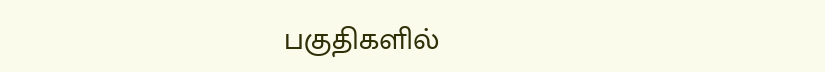பகுதிகளில்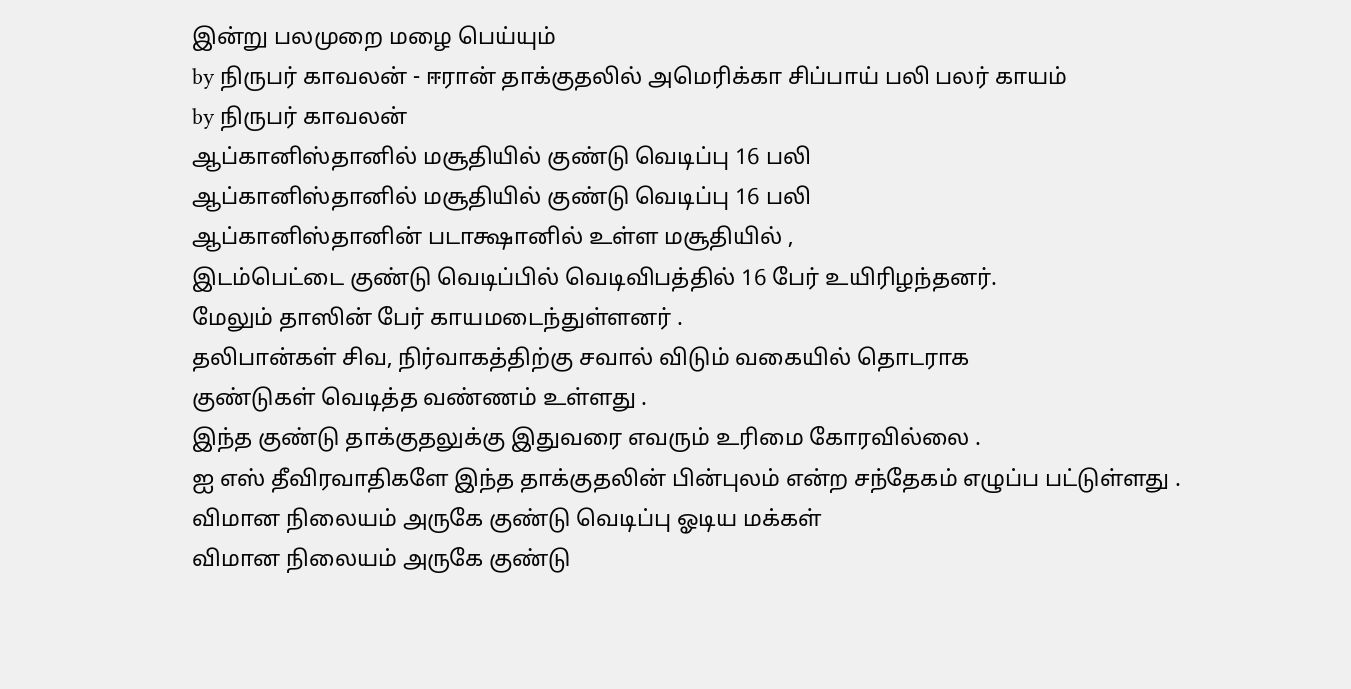இன்று பலமுறை மழை பெய்யும்
by நிருபர் காவலன் - ஈரான் தாக்குதலில் அமெரிக்கா சிப்பாய் பலி பலர் காயம்
by நிருபர் காவலன்
ஆப்கானிஸ்தானில் மசூதியில் குண்டு வெடிப்பு 16 பலி
ஆப்கானிஸ்தானில் மசூதியில் குண்டு வெடிப்பு 16 பலி
ஆப்கானிஸ்தானின் படாக்ஷானில் உள்ள மசூதியில் ,
இடம்பெட்டை குண்டு வெடிப்பில் வெடிவிபத்தில் 16 பேர் உயிரிழந்தனர்.
மேலும் தாஸின் பேர் காயமடைந்துள்ளனர் .
தலிபான்கள் சிவ, நிர்வாகத்திற்கு சவால் விடும் வகையில் தொடராக
குண்டுகள் வெடித்த வண்ணம் உள்ளது .
இந்த குண்டு தாக்குதலுக்கு இதுவரை எவரும் உரிமை கோரவில்லை .
ஐ எஸ் தீவிரவாதிகளே இந்த தாக்குதலின் பின்புலம் என்ற சந்தேகம் எழுப்ப பட்டுள்ளது .
விமான நிலையம் அருகே குண்டு வெடிப்பு ஓடிய மக்கள்
விமான நிலையம் அருகே குண்டு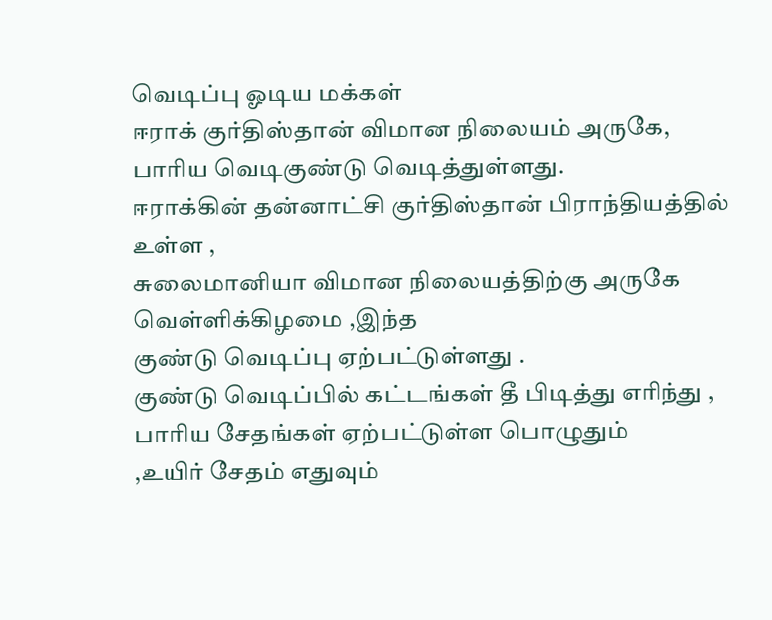வெடிப்பு ஓடிய மக்கள்
ஈராக் குர்திஸ்தான் விமான நிலையம் அருகே, பாரிய வெடிகுண்டு வெடித்துள்ளது.
ஈராக்கின் தன்னாட்சி குர்திஸ்தான் பிராந்தியத்தில் உள்ள ,
சுலைமானியா விமான நிலையத்திற்கு அருகே வெள்ளிக்கிழமை ,இந்த
குண்டு வெடிப்பு ஏற்பட்டுள்ளது .
குண்டு வெடிப்பில் கட்டங்கள் தீ பிடித்து எரிந்து ,
பாரிய சேதங்கள் ஏற்பட்டுள்ள பொழுதும்
,உயிர் சேதம் எதுவும்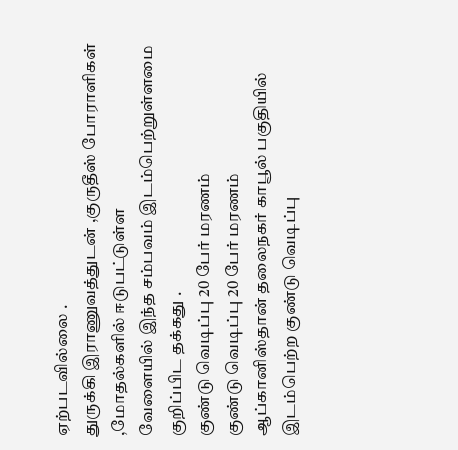ஏற்படவில்லை .
துருக்கி இராணுவத்துடன் ,குருதீஸ் போராளிகள் ,மோதல்களில் ஈடுபட்டுள்ள
வேளையில் இந்த சம்பவம் இடம்பெற்றுள்ளமை குறிப்பிட தக்கது .
குண்டு வெடிப்பு 20 பேர் மரணம்
குண்டு வெடிப்பு 20 பேர் மரணம்
ஆப்கானிஸ்தான் தலைநகர் காபூல் பகுதியில் இடம்பெற்ற குண்டு வெடிப்பு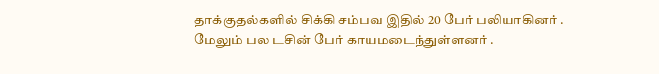தாக்குதல்களில் சிக்கி சம்பவ இதில் 20 பேர் பலியாகினர் .
மேலும் பல டசின் பேர் காயமடைந்துள்ளனர் .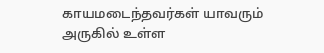காயமடைந்தவர்கள் யாவரும் அருகில் உள்ள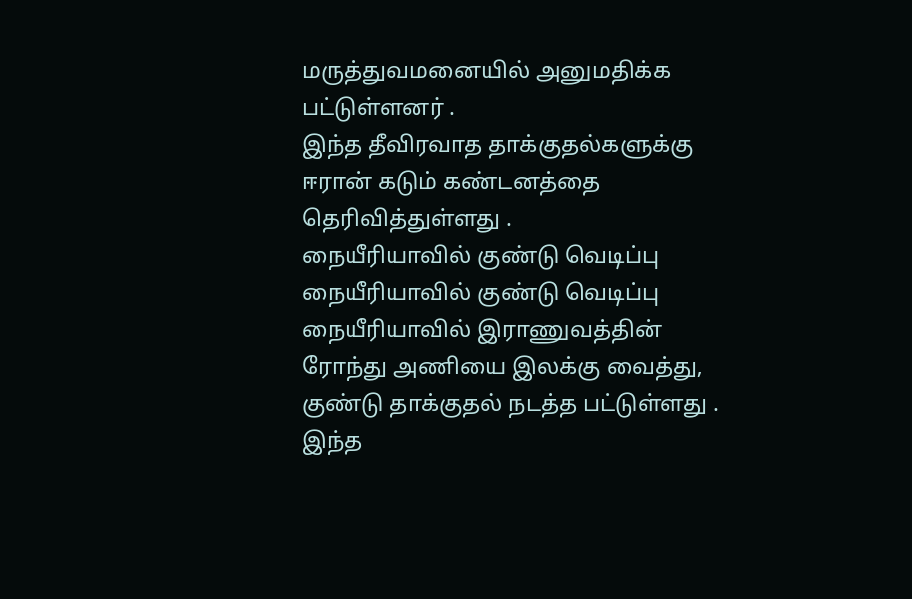மருத்துவமனையில் அனுமதிக்க பட்டுள்ளனர் .
இந்த தீவிரவாத தாக்குதல்களுக்கு ஈரான் கடும் கண்டனத்தை தெரிவித்துள்ளது .
நையீரியாவில் குண்டு வெடிப்பு
நையீரியாவில் குண்டு வெடிப்பு
நையீரியாவில் இராணுவத்தின் ரோந்து அணியை இலக்கு வைத்து, குண்டு தாக்குதல் நடத்த பட்டுள்ளது .
இந்த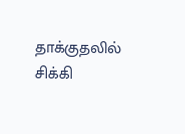தாக்குதலில் சிக்கி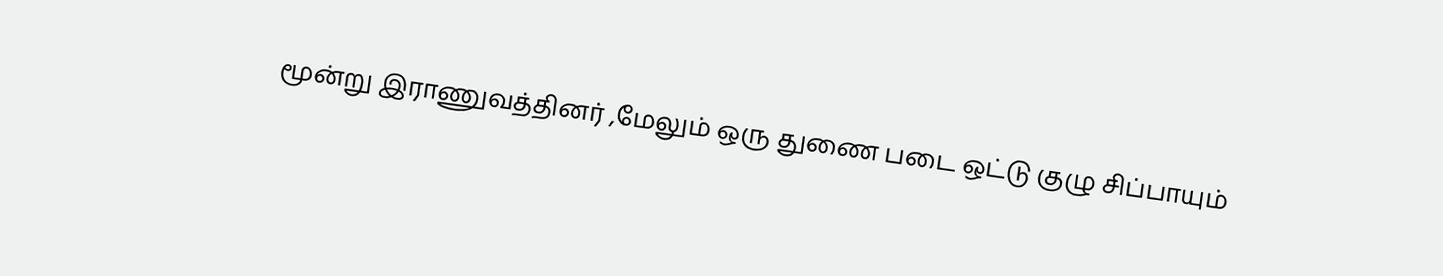மூன்று இராணுவத்தினர் ,மேலும் ஒரு துணை படை ஒட்டு குழு சிப்பாயும்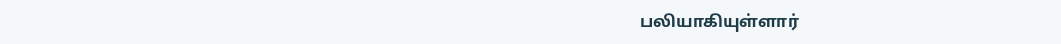பலியாகியுள்ளார்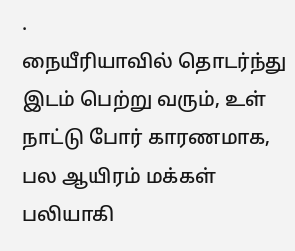.
நையீரியாவில் தொடர்ந்து இடம் பெற்று வரும், உள் நாட்டு போர் காரணமாக, பல ஆயிரம் மக்கள் பலியாகி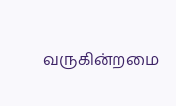வருகின்றமை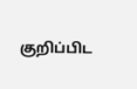குறிப்பிட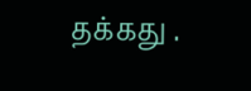தக்கது .